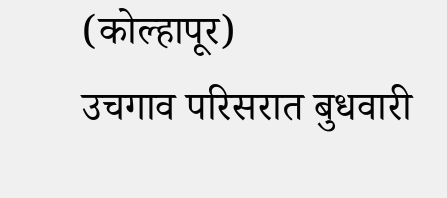(कोल्हापूर)
उचगाव परिसरात बुधवारी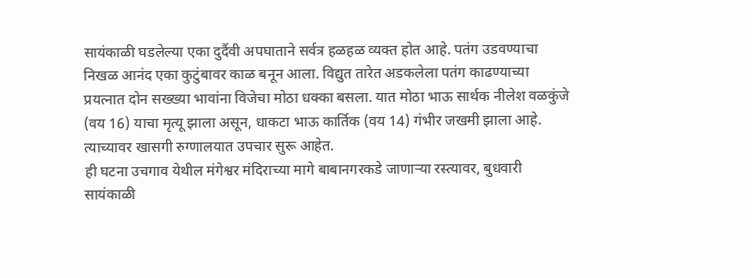सायंकाळी घडलेल्या एका दुर्दैवी अपघाताने सर्वत्र हळहळ व्यक्त होत आहे. पतंग उडवण्याचा निखळ आनंद एका कुटुंबावर काळ बनून आला. विद्युत तारेत अडकलेला पतंग काढण्याच्या प्रयत्नात दोन सख्ख्या भावांना विजेचा मोठा धक्का बसला. यात मोठा भाऊ सार्थक नीलेश वळकुंजे (वय 16) याचा मृत्यू झाला असून, धाकटा भाऊ कार्तिक (वय 14) गंभीर जखमी झाला आहे. त्याच्यावर खासगी रुग्णालयात उपचार सुरू आहेत.
ही घटना उचगाव येथील मंगेश्वर मंदिराच्या मागे बाबानगरकडे जाणाऱ्या रस्त्यावर, बुधवारी सायंकाळी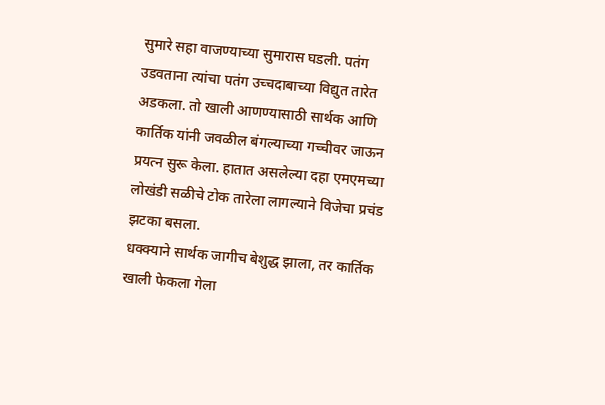सुमारे सहा वाजण्याच्या सुमारास घडली. पतंग उडवताना त्यांचा पतंग उच्चदाबाच्या विद्युत तारेत अडकला. तो खाली आणण्यासाठी सार्थक आणि कार्तिक यांनी जवळील बंगल्याच्या गच्चीवर जाऊन प्रयत्न सुरू केला. हातात असलेल्या दहा एमएमच्या लोखंडी सळीचे टोक तारेला लागल्याने विजेचा प्रचंड झटका बसला.
धक्क्याने सार्थक जागीच बेशुद्ध झाला, तर कार्तिक खाली फेकला गेला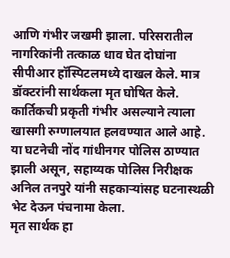आणि गंभीर जखमी झाला. परिसरातील नागरिकांनी तत्काळ धाव घेत दोघांना सीपीआर हॉस्पिटलमध्ये दाखल केले. मात्र डॉक्टरांनी सार्थकला मृत घोषित केले. कार्तिकची प्रकृती गंभीर असल्याने त्याला खासगी रुग्णालयात हलवण्यात आले आहे.
या घटनेची नोंद गांधीनगर पोलिस ठाण्यात झाली असून, सहाय्यक पोलिस निरीक्षक अनिल तनपुरे यांनी सहकाऱ्यांसह घटनास्थळी भेट देऊन पंचनामा केला.
मृत सार्थक हा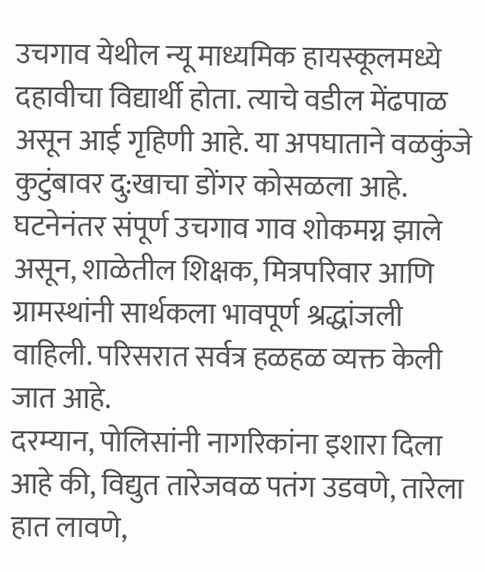उचगाव येथील न्यू माध्यमिक हायस्कूलमध्ये दहावीचा विद्यार्थी होता. त्याचे वडील मेंढपाळ असून आई गृहिणी आहे. या अपघाताने वळकुंजे कुटुंबावर दु:खाचा डोंगर कोसळला आहे.
घटनेनंतर संपूर्ण उचगाव गाव शोकमग्न झाले असून, शाळेतील शिक्षक, मित्रपरिवार आणि ग्रामस्थांनी सार्थकला भावपूर्ण श्रद्धांजली वाहिली. परिसरात सर्वत्र हळहळ व्यक्त केली जात आहे.
दरम्यान, पोलिसांनी नागरिकांना इशारा दिला आहे की, विद्युत तारेजवळ पतंग उडवणे, तारेला हात लावणे,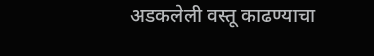अडकलेली वस्तू काढण्याचा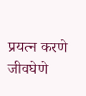प्रयत्न करणे जीवघेणे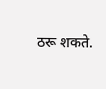ठरू शकते.